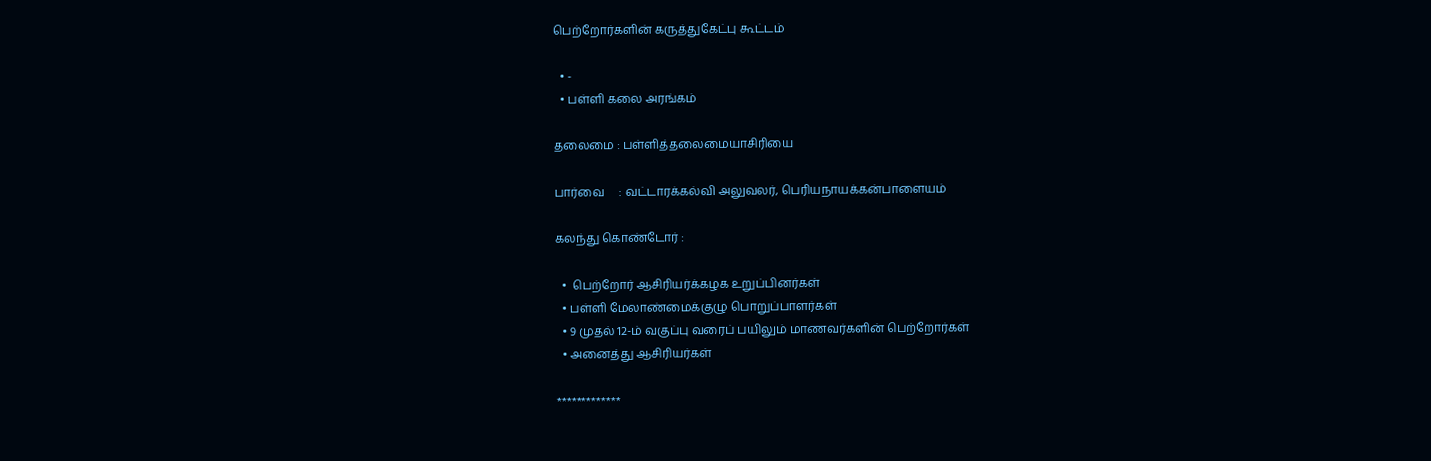பெற்றோர்களின் கருத்துகேட்பு கூட்டம்

  • -
  • பள்ளி கலை அரங்கம்

தலைமை : பள்ளித்தலைமையாசிரியை

பார்வை     : வட்டாரக்கல்வி அலுவலர், பெரியநாயக்கன்பாளையம்

கலந்து கொண்டோர் :

  •  பெற்றோர் ஆசிரியர்க்கழக உறுப்பினர்கள்
  • பள்ளி மேலாண்மைக்குழு பொறுப்பாளர்கள்
  • 9 முதல் 12-ம் வகுப்பு வரைப் பயிலும் மாணவர்களின் பெற்றோர்கள்
  • அனைத்து ஆசிரியர்கள்

*************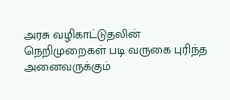அரசு வழிகாட்டுதலின் நெறிமுறைகள் படி வருகை புரிந்த அனைவருக்கும்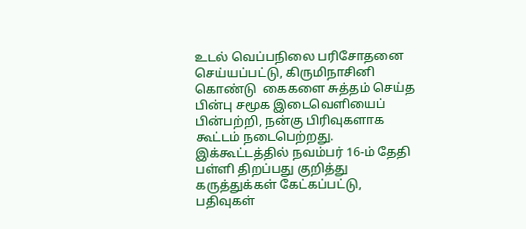உடல் வெப்பநிலை பரிசோதனை செய்யப்பட்டு, கிருமிநாசினி கொண்டு  கைகளை சுத்தம் செய்த பின்பு சமூக இடைவெளியைப் பின்பற்றி, நன்கு பிரிவுகளாக கூட்டம் நடைபெற்றது. இக்கூட்டத்தில் நவம்பர் 16-ம் தேதி பள்ளி திறப்பது குறித்து கருத்துக்கள் கேட்கப்பட்டு, பதிவுகள்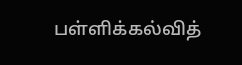பள்ளிக்கல்வித்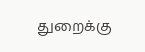துறைக்கு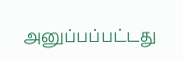அனுப்பப்பட்டது